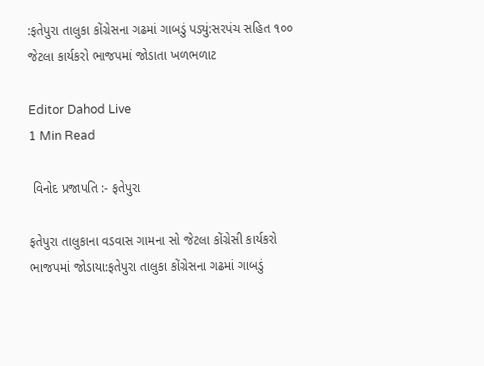:ફતેપુરા તાલુકા કોંગ્રેસના ગઢમાં ગાબડું પડ્યું:સરપંચ સહિત ૧૦૦ જેટલા કાર્યકરો ભાજપમાં જોડાતા ખળભળાટ

Editor Dahod Live
1 Min Read

 વિનોદ પ્રજાપતિ :- ફતેપુરા

ફતેપુરા તાલુકાના વડવાસ ગામના સો જેટલા કોંગ્રેસી કાર્યકરો ભાજપમાં જોડાયા:ફતેપુરા તાલુકા કોંગ્રેસના ગઢમાં ગાબડું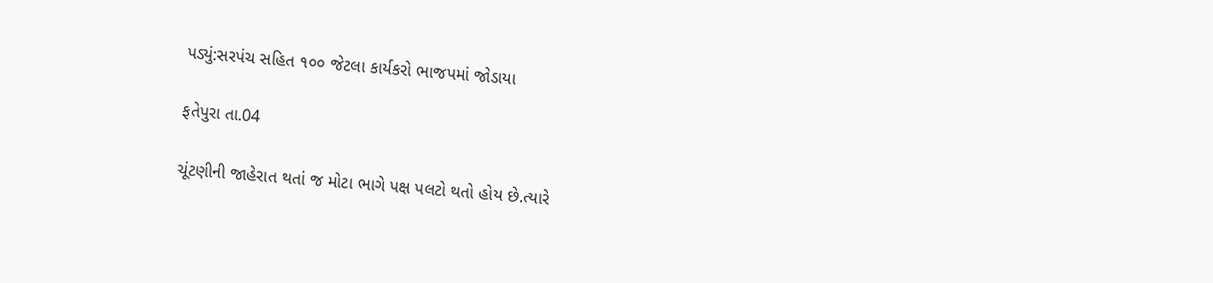પડ્યું:સરપંચ સહિત ૧૦૦ જેટલા કાર્યકરો ભાજપમાં જોડાયા

ફતેપુરા તા.04

ચૂંટણીની જાહેરાત થતાં જ મોટા ભાગે પક્ષ પલટો થતો હોય છે.ત્યારે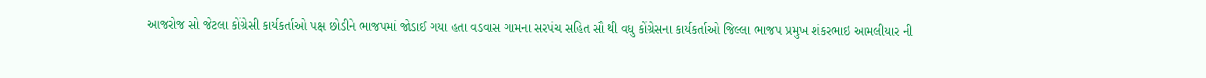આજરોજ સો જેટલા કોંગ્રેસી કાર્યકર્તાઓ પક્ષ છોડીને ભાજપમાં જોડાઈ ગયા હતા વડવાસ ગામના સરપંચ સહિત સૌ થી વધુ કોંગ્રેસના કાર્યકર્તાઓ જિલ્લા ભાજપ પ્રમુખ શંકરભાઇ આમલીયાર ની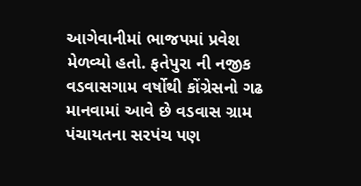આગેવાનીમાં ભાજપમાં પ્રવેશ મેળવ્યો હતો. ફતેપુરા ની નજીક વડવાસગામ વર્ષોથી કોંગ્રેસનો ગઢ માનવામાં આવે છે વડવાસ ગ્રામ પંચાયતના સરપંચ પણ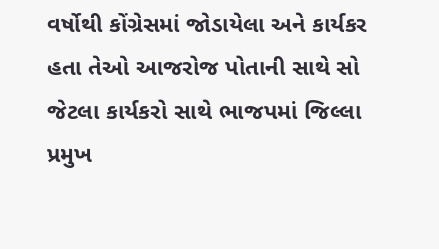વર્ષોથી કોંગ્રેસમાં જોડાયેલા અને કાર્યકર હતા તેઓ આજરોજ પોતાની સાથે સો જેટલા કાર્યકરો સાથે ભાજપમાં જિલ્લા પ્રમુખ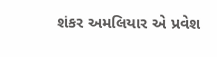શંકર અમલિયાર એ પ્રવેશ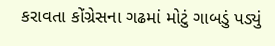કરાવતા કોંગ્રેસના ગઢમાં મોટું ગાબડું પડ્યું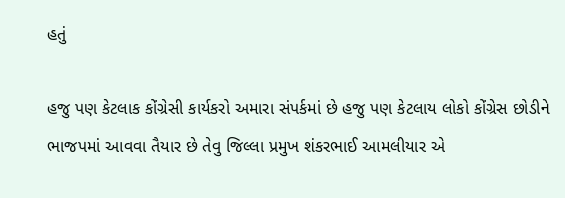હતું

હજુ પણ કેટલાક કોંગ્રેસી કાર્યકરો અમારા સંપર્કમાં છે હજુ પણ કેટલાય લોકો કોંગ્રેસ છોડીને ભાજપમાં આવવા તૈયાર છે તેવુ જિલ્લા પ્રમુખ શંકરભાઈ આમલીયાર એ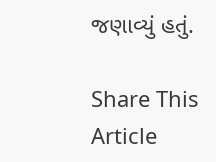જણાવ્યું હતું.

Share This Article